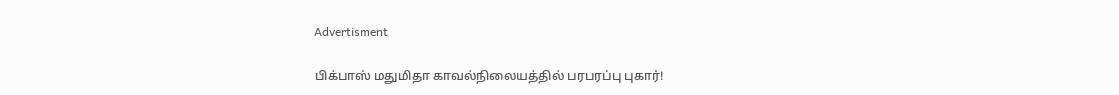Advertisment

பிக்பாஸ் மதுமிதா காவல்நிலையத்தில் பரபரப்பு புகார்!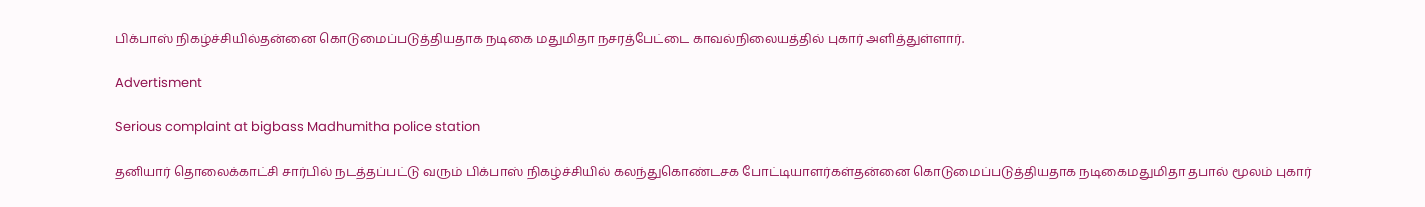பிக்பாஸ் நிகழ்ச்சியில்தன்னை கொடுமைப்படுத்தியதாக நடிகை மதுமிதா நசரத்பேட்டை காவல்நிலையத்தில் புகார் அளித்துள்ளார்.

Advertisment

Serious complaint at bigbass Madhumitha police station

தனியார் தொலைக்காட்சி சார்பில் நடத்தப்பட்டு வரும் பிக்பாஸ் நிகழ்ச்சியில் கலந்துகொண்டசக போட்டியாளர்கள்தன்னை கொடுமைப்படுத்தியதாக நடிகைமதுமிதா தபால் மூலம் புகார்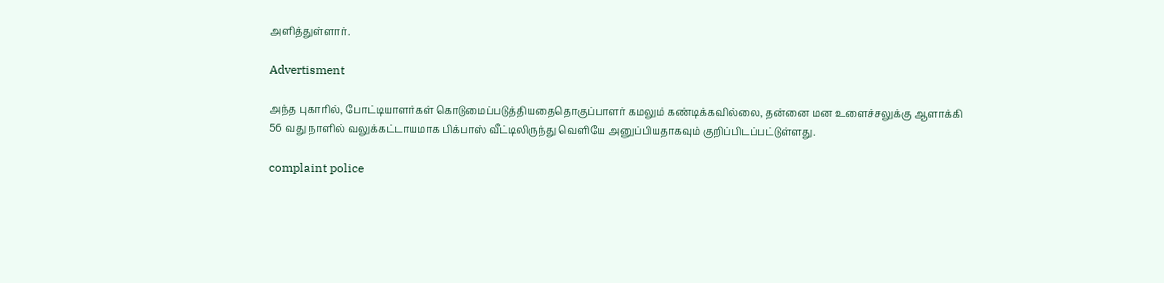அளித்துள்ளார்.

Advertisment

அந்த புகாரில், போட்டியாளர்கள் கொடுமைப்படுத்தியதைதொகுப்பாளர் கமலும் கண்டிக்கவில்லை, தன்னை மன உளைச்சலுக்கு ஆளாக்கி 56 வது நாளில் வலுக்கட்டாயமாக பிக்பாஸ் வீட்டிலிருந்து வெளியே அனுப்பியதாகவும் குறிப்பிடப்பட்டுள்ளது.

complaint police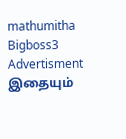mathumitha Bigboss3
Advertisment
இதையும்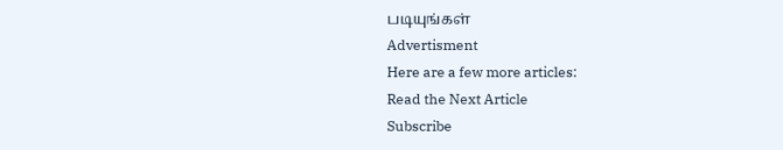படியுங்கள்
Advertisment
Here are a few more articles:
Read the Next Article
Subscribe